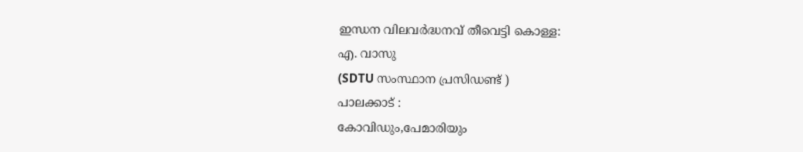ഇന്ധന വിലവർദ്ധനവ് തീവെട്ടി കൊള്ള:
എ. വാസു
(SDTU സംസ്ഥാന പ്രസിഡണ്ട് )
പാലക്കാട് :
കോവിഡും,പേമാരിയും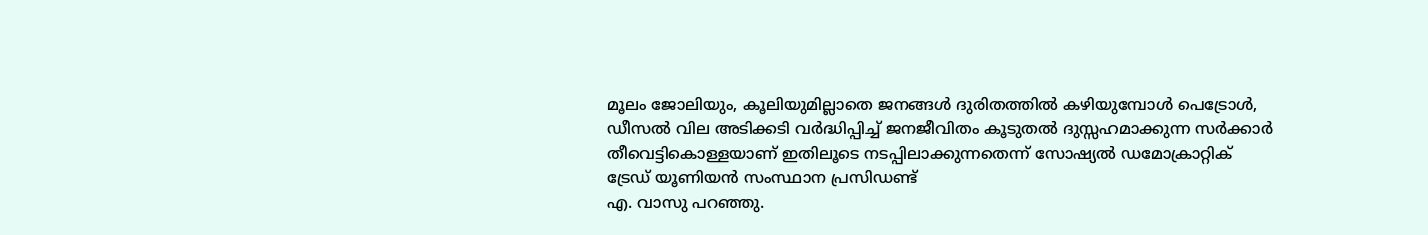മൂലം ജോലിയും, കൂലിയുമില്ലാതെ ജനങ്ങൾ ദുരിതത്തിൽ കഴിയുമ്പോൾ പെട്രോൾ, ഡീസൽ വില അടിക്കടി വർദ്ധിപ്പിച്ച് ജനജീവിതം കൂടുതൽ ദുസ്സഹമാക്കുന്ന സർക്കാർ തീവെട്ടികൊള്ളയാണ് ഇതിലൂടെ നടപ്പിലാക്കുന്നതെന്ന് സോഷ്യൽ ഡമോക്രാറ്റിക് ട്രേഡ് യൂണിയൻ സംസ്ഥാന പ്രസിഡണ്ട്
എ. വാസു പറഞ്ഞു.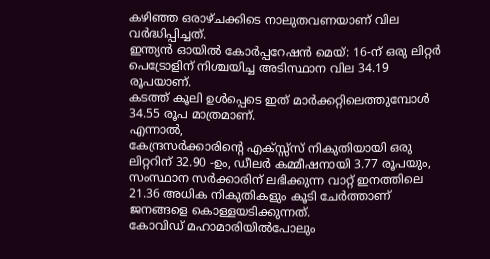കഴിഞ്ഞ ഒരാഴ്ചക്കിടെ നാലുതവണയാണ് വില വർദ്ധിപ്പിച്ചത്.
ഇന്ത്യൻ ഓയിൽ കോർപ്പറേഷൻ മെയ്: 16-ന് ഒരു ലിറ്റർ പെട്രോളിന് നിശ്ചയിച്ച അടിസ്ഥാന വില 34.19 രൂപയാണ്.
കടത്ത് കൂലി ഉൾപ്പെടെ ഇത് മാർക്കറ്റിലെത്തുമ്പോൾ 34.55 രൂപ മാത്രമാണ്.
എന്നാൽ,
കേന്ദ്രസർക്കാരിൻ്റെ എക്സ്സ്സ് നികുതിയായി ഒരു ലിറ്ററിന് 32.90 -ഉം, ഡീലർ കമ്മീഷനായി 3.77 രൂപയും, സംസ്ഥാന സർക്കാരിന് ലഭിക്കുന്ന വാറ്റ് ഇനത്തിലെ 21.36 അധിക നികുതികളും കൂടി ചേർത്താണ് ജനങ്ങളെ കൊള്ളയടിക്കുന്നത്.
കോവിഡ് മഹാമാരിയിൽപോലും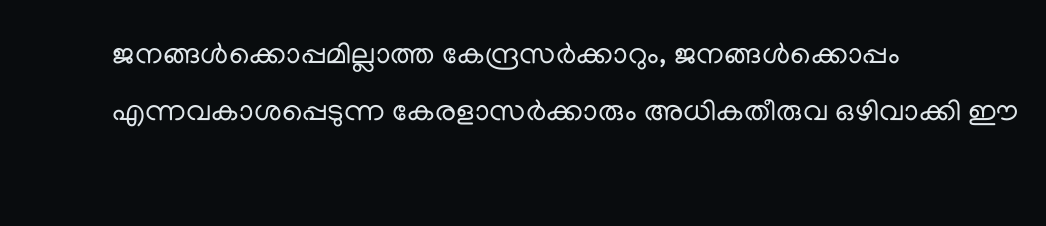ജനങ്ങൾക്കൊപ്പമില്ലാത്ത കേന്ദ്രസർക്കാറും, ജനങ്ങൾക്കൊപ്പം എന്നവകാശപ്പെടുന്ന കേരളാസർക്കാരും അധികതീരുവ ഒഴിവാക്കി ഈ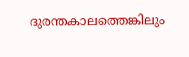ദുരന്തകാലത്തെങ്കിലും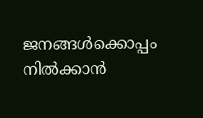ജനങ്ങൾക്കൊപ്പം നിൽക്കാൻ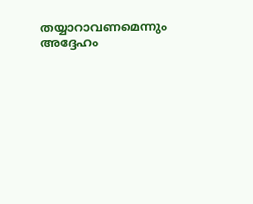തയ്യാറാവണമെന്നും അദ്ദേഹം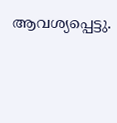ആവശ്യപ്പെട്ടു.